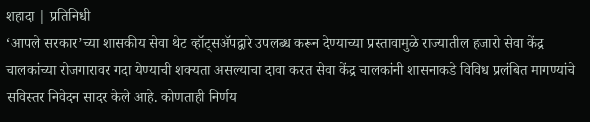शहादा | प्रतिनिधी
‘आपले सरकार’च्या शासकीय सेवा थेट व्हॉट्सॲपद्वारे उपलब्ध करून देण्याच्या प्रस्तावामुळे राज्यातील हजारो सेवा केंद्र चालकांच्या रोजगारावर गदा येण्याची शक्यता असल्याचा दावा करत सेवा केंद्र चालकांनी शासनाकडे विविध प्रलंबित मागण्यांचे सविस्तर निवेदन सादर केले आहे. कोणताही निर्णय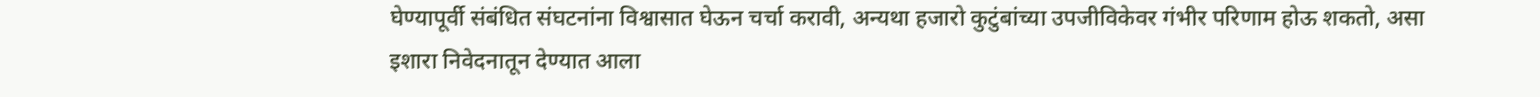घेण्यापूर्वी संबंधित संघटनांना विश्वासात घेऊन चर्चा करावी, अन्यथा हजारो कुटुंबांच्या उपजीविकेवर गंभीर परिणाम होऊ शकतो, असा इशारा निवेदनातून देण्यात आला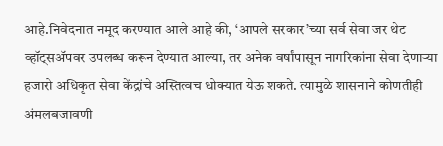आहे.निवेदनात नमूद करण्यात आले आहे की, ‘आपले सरकार’च्या सर्व सेवा जर थेट व्हॉट्सॲपवर उपलब्ध करून देण्यात आल्या, तर अनेक वर्षांपासून नागरिकांना सेवा देणाऱ्या हजारो अधिकृत सेवा केंद्रांचे अस्तित्वच धोक्यात येऊ शकते. त्यामुळे शासनाने कोणतीही अंमलबजावणी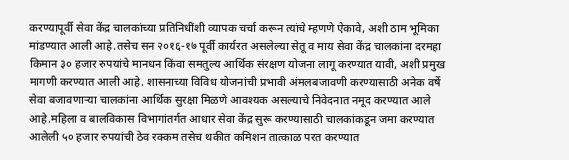करण्यापूर्वी सेवा केंद्र चालकांच्या प्रतिनिधींशी व्यापक चर्चा करून त्यांचे म्हणणे ऐकावे, अशी ठाम भूमिका मांडण्यात आली आहे.तसेच सन २०१६-१७ पूर्वी कार्यरत असलेल्या सेतू व माय सेवा केंद्र चालकांना दरमहा किमान ३० हजार रुपयांचे मानधन किंवा समतुल्य आर्थिक संरक्षण योजना लागू करण्यात यावी, अशी प्रमुख मागणी करण्यात आली आहे. शासनाच्या विविध योजनांची प्रभावी अंमलबजावणी करण्यासाठी अनेक वर्षे सेवा बजावणाऱ्या चालकांना आर्थिक सुरक्षा मिळणे आवश्यक असल्याचे निवेदनात नमूद करण्यात आले आहे.महिला व बालविकास विभागांतर्गत आधार सेवा केंद्र सुरू करण्यासाठी चालकांकडून जमा करण्यात आलेली ५० हजार रुपयांची ठेव रक्कम तसेच थकीत कमिशन तात्काळ परत करण्यात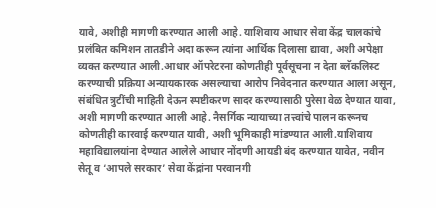यावे, अशीही मागणी करण्यात आली आहे. याशिवाय आधार सेवा केंद्र चालकांचे प्रलंबित कमिशन तातडीने अदा करून त्यांना आर्थिक दिलासा द्यावा, अशी अपेक्षा व्यक्त करण्यात आली.आधार ऑपरेटरना कोणतीही पूर्वसूचना न देता ब्लॅकलिस्ट करण्याची प्रक्रिया अन्यायकारक असल्याचा आरोप निवेदनात करण्यात आला असून, संबंधित त्रुटींची माहिती देऊन स्पष्टीकरण सादर करण्यासाठी पुरेसा वेळ देण्यात यावा, अशी मागणी करण्यात आली आहे. नैसर्गिक न्यायाच्या तत्त्वांचे पालन करूनच कोणतीही कारवाई करण्यात यावी, अशी भूमिकाही मांडण्यात आली.याशिवाय महाविद्यालयांना देण्यात आलेले आधार नोंदणी आयडी बंद करण्यात यावेत, नवीन सेतू व ‘आपले सरकार’ सेवा केंद्रांना परवानगी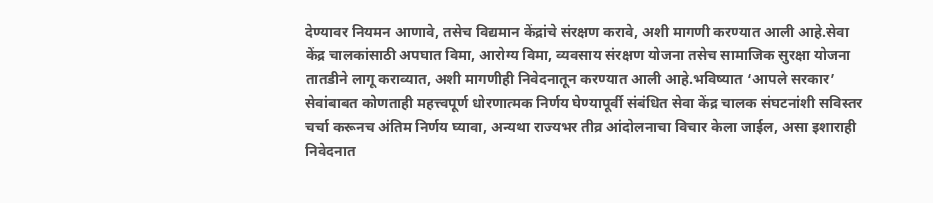देण्यावर नियमन आणावे, तसेच विद्यमान केंद्रांचे संरक्षण करावे, अशी मागणी करण्यात आली आहे.सेवा केंद्र चालकांसाठी अपघात विमा, आरोग्य विमा, व्यवसाय संरक्षण योजना तसेच सामाजिक सुरक्षा योजना तातडीने लागू कराव्यात, अशी मागणीही निवेदनातून करण्यात आली आहे.भविष्यात ‘आपले सरकार’ सेवांबाबत कोणताही महत्त्वपूर्ण धोरणात्मक निर्णय घेण्यापूर्वी संबंधित सेवा केंद्र चालक संघटनांशी सविस्तर चर्चा करूनच अंतिम निर्णय घ्यावा, अन्यथा राज्यभर तीव्र आंदोलनाचा विचार केला जाईल, असा इशाराही निवेदनात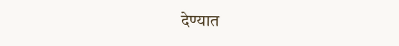देण्यात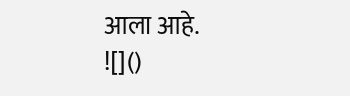आला आहे.
![]()